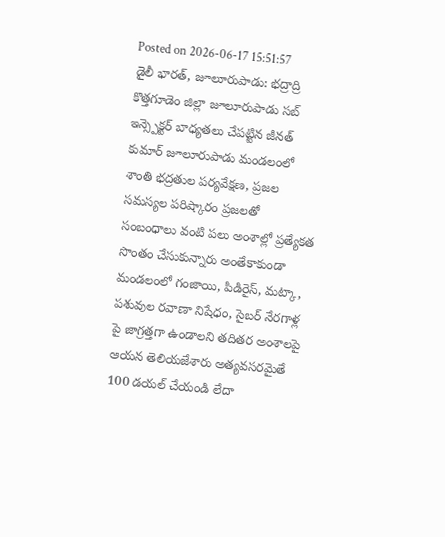Posted on 2026-06-17 15:51:57
డైలీ భారత్, జూలూరుపాడు: భద్రాద్రి కొత్తగూడెం జిల్లా జూలూరుపాడు సబ్ ఇన్స్పెక్టర్ బాధ్యతలు చేపట్టిన జీనత్ కుమార్ జూలూరుపాడు మండలంలో శాంతి భద్రతుల పర్యవేక్షణ, ప్రజల సమస్యల పరిష్కారం ప్రజలతో సంబంధాలు వంటి పలు అంశాల్లో ప్రత్యేకత సొంతం చేసుకున్నారు అంతేకాకుండా మండలంలో గంజాయి, పిడిరైస్, మట్కా, పశువుల రవాణా నిషేధం, సైబర్ నేరగాళ్ల పై జాగ్రత్తగా ఉండాలని తదితర అంశాలపై ఆయన తెలియజేశారు అత్యవసరమైతే 100 డయల్ చేయండి లేదా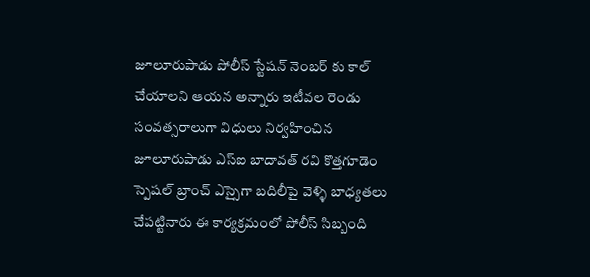జూలూరుపాడు పోలీస్ స్టేషన్ నెంబర్ కు కాల్ చేయాలని ఆయన అన్నారు ఇటీవల రెండు సంవత్సరాలుగా విధులు నిర్వహించిన జూలూరుపాడు ఎస్ఐ బాదావత్ రవి కొత్తగూడెం స్పెషల్ బ్రాంచ్ ఎస్సైగా బదిలీపై వెళ్ళి బాధ్యతలు చేపట్టినారు ఈ కార్యక్రమంలో పోలీస్ సిబ్బంది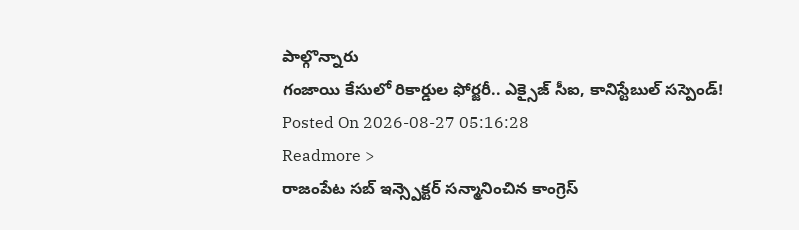పాల్గొన్నారు
గంజాయి కేసులో రికార్డుల ఫోర్జరీ.. ఎక్సైజ్ సీఐ, కానిస్టేబుల్ సస్పెండ్!
Posted On 2026-08-27 05:16:28
Readmore >
రాజంపేట సబ్ ఇన్స్పెక్టర్ సన్మానించిన కాంగ్రెస్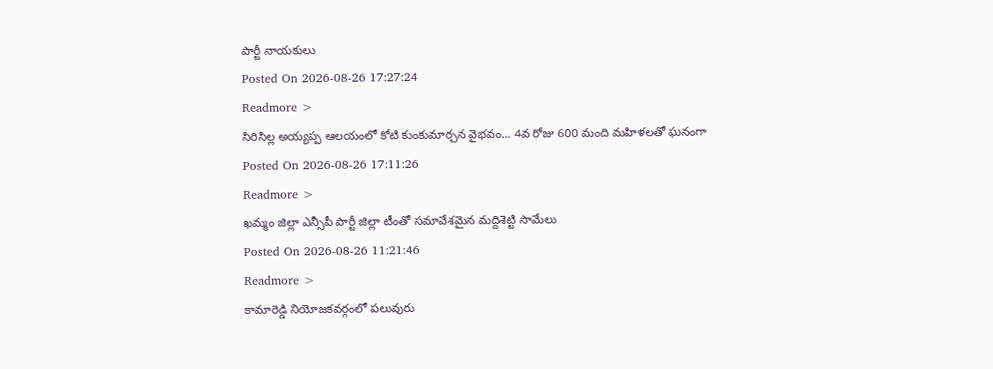పార్టీ నాయకులు
Posted On 2026-08-26 17:27:24
Readmore >
సిరిసిల్ల అయ్యప్ప ఆలయంలో కోటి కుంకుమార్చన వైభవం... 4వ రోజు 600 మంది మహిళలతో ఘనంగా
Posted On 2026-08-26 17:11:26
Readmore >
ఖమ్మం జిల్లా ఎన్సీపీ పార్టీ జిల్లా టీంతో సమావేశమైన మద్దిశెట్టి సామేలు
Posted On 2026-08-26 11:21:46
Readmore >
కామారెడ్డి నియోజకవర్గంలో పలువురు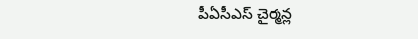పీఏసీఎస్ చైర్మన్ల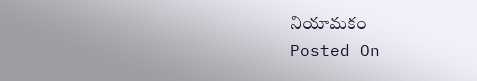నియామకం
Posted On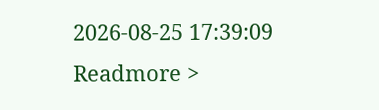2026-08-25 17:39:09
Readmore >